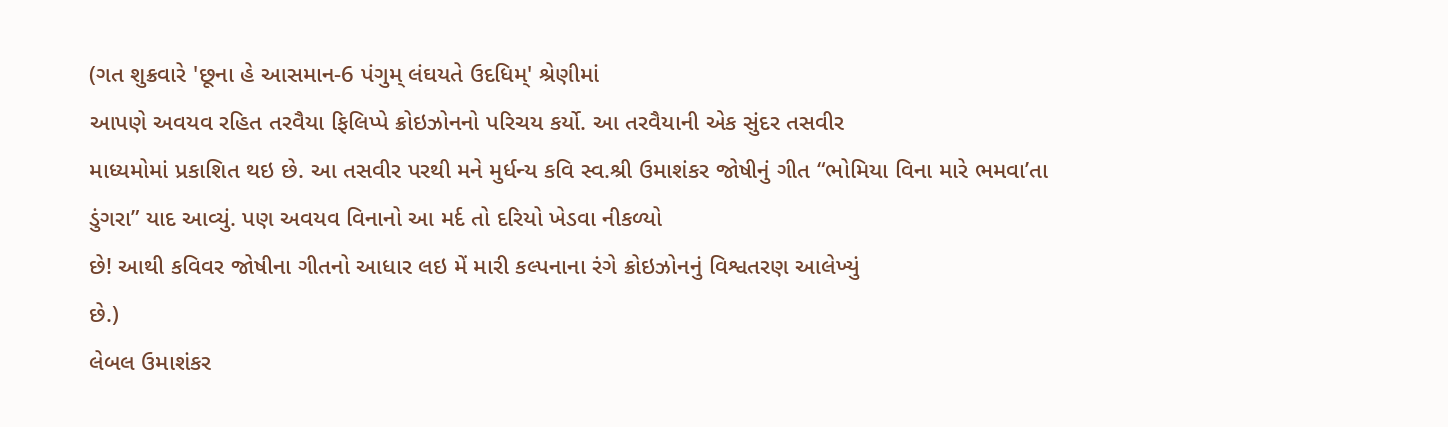(ગત શુક્રવારે 'છૂના હે આસમાન-6 પંગુમ્ લંઘયતે ઉદધિમ્' શ્રેણીમાં
આપણે અવયવ રહિત તરવૈયા ફિલિપ્પે ક્રોઇઝોનનો પરિચય કર્યો. આ તરવૈયાની એક સુંદર તસવીર
માધ્યમોમાં પ્રકાશિત થઇ છે. આ તસવીર પરથી મને મુર્ધન્ય કવિ સ્વ.શ્રી ઉમાશંકર જોષીનું ગીત “ભોમિયા વિના મારે ભમવા’તા ડુંગરા” યાદ આવ્યું. પણ અવયવ વિનાનો આ મર્દ તો દરિયો ખેડવા નીકળ્યો
છે! આથી કવિવર જોષીના ગીતનો આધાર લઇ મેં મારી કલ્પનાના રંગે ક્રોઇઝોનનું વિશ્વતરણ આલેખ્યું
છે.)
લેબલ ઉમાશંકર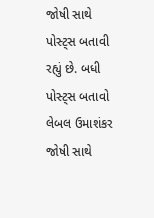જોષી સાથે પોસ્ટ્સ બતાવી રહ્યું છે. બધી પોસ્ટ્સ બતાવો
લેબલ ઉમાશંકર જોષી સાથે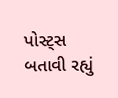પોસ્ટ્સ બતાવી રહ્યું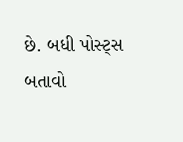છે. બધી પોસ્ટ્સ બતાવો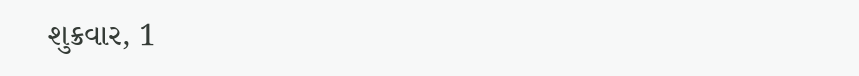શુક્રવાર, 1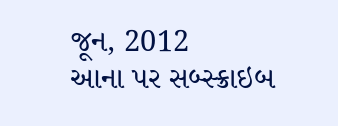જૂન, 2012
આના પર સબ્સ્ક્રાઇબ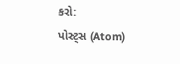કરો:
પોસ્ટ્સ (Atom)